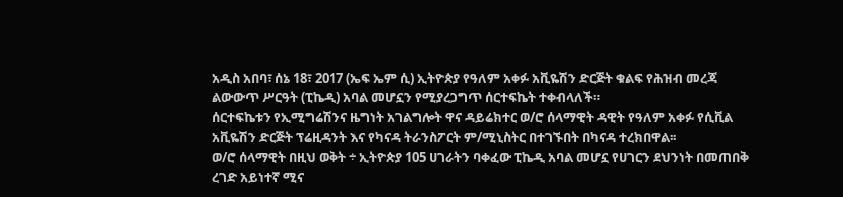አዲስ አበባ፣ ሰኔ 18፣ 2017 (ኤፍ ኤም ሲ) ኢትዮጵያ የዓለም አቀፉ አቪዬሽን ድርጅት ቁልፍ የሕዝብ መረጃ ልውውጥ ሥርዓት (ፒኬዲ) አባል መሆኗን የሚያረጋግጥ ሰርተፍኬት ተቀብላለች።
ሰርተፍኬቱን የኢሚግሬሽንና ዜግነት አገልግሎት ዋና ዳይሬክተር ወ/ሮ ሰላማዊት ዳዊት የዓለም አቀፉ የሲቪል አቪዬሽን ድርጅት ፕሬዚዳንት እና የካናዳ ትራንስፖርት ም/ሚኒስትር በተገኙበት በካናዳ ተረክበዋል፡፡
ወ/ሮ ሰላማዊት በዚህ ወቅት ÷ ኢትዮጵያ 105 ሀገራትን ባቀፈው ፒኬዲ አባል መሆኗ የሀገርን ደህንነት በመጠበቅ ረገድ አይነተኛ ሚና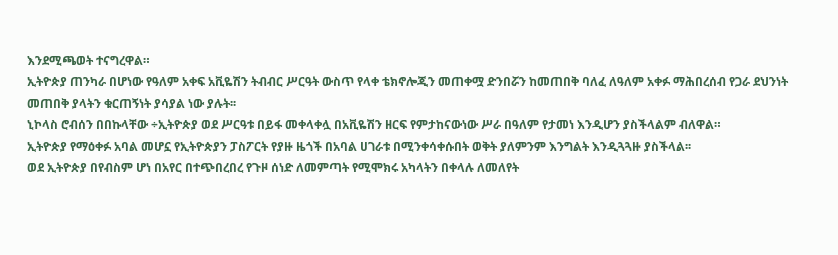እንደሚጫወት ተናግረዋል።
ኢትዮጵያ ጠንካራ በሆነው የዓለም አቀፍ አቪዬሽን ትብብር ሥርዓት ውስጥ የላቀ ቴክኖሎጂን መጠቀሟ ድንበሯን ከመጠበቅ ባለፈ ለዓለም አቀፉ ማሕበረሰብ የጋራ ደህንነት መጠበቅ ያላትን ቁርጠኝነት ያሳያል ነው ያሉት፡፡
ኒኮላስ ሮብሰን በበኩላቸው ÷ኢትዮጵያ ወደ ሥርዓቱ በይፋ መቀላቀሏ በአቪዬሽን ዘርፍ የምታከናውነው ሥራ በዓለም የታመነ እንዲሆን ያስችላልም ብለዋል።
ኢትዮጵያ የማዕቀፉ አባል መሆኗ የኢትዮጵያን ፓስፖርት የያዙ ዜጎች በአባል ሀገራቱ በሚንቀሳቀሱበት ወቅት ያለምንም እንግልት እንዲጓጓዙ ያስችላል፡፡
ወደ ኢትዮጵያ በየብስም ሆነ በአየር በተጭበረበረ የጉዞ ሰነድ ለመምጣት የሚሞክሩ አካላትን በቀላሉ ለመለየት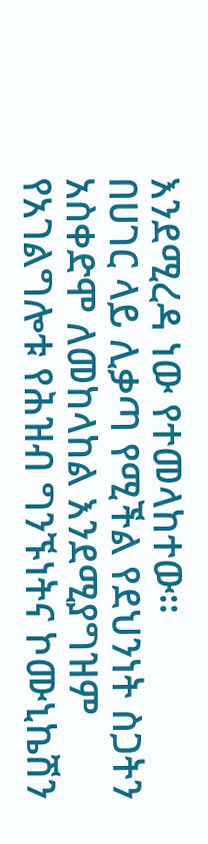እንደሚረዳ ነው የተመላከተው፡፡
በሀገር ላይ ሊቃጣ የሚችል የደህንነት ስጋትን አስቀድሞ ለመከላከል እንደሚያግዝም የአገልግሎቱ የሕዝብ ግንኙነትና ኮሙኒኬሽን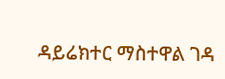ዳይሬክተር ማስተዋል ገዳ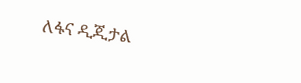ለፋና ዲጂታል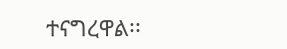ተናግረዋል፡፡